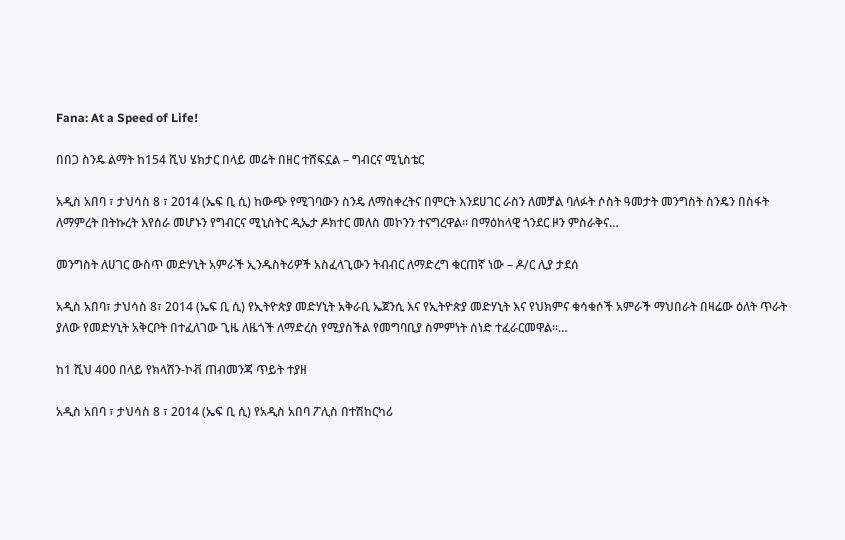Fana: At a Speed of Life!

በበጋ ስንዴ ልማት ከ154 ሺህ ሄክታር በላይ መሬት በዘር ተሸፍኗል – ግብርና ሚኒስቴር

አዲስ አበባ ፣ ታህሳስ 8 ፣ 2014 (ኤፍ ቢ ሲ) ከውጭ የሚገባውን ስንዴ ለማስቀረትና በምርት እንደሀገር ራስን ለመቻል ባለፉት ሶስት ዓመታት መንግስት ስንዴን በስፋት ለማምረት በትኩረት እየሰራ መሆኑን የግብርና ሚኒስትር ዲኤታ ዶክተር መለስ መኮንን ተናግረዋል። በማዕከላዊ ጎንደር ዞን ምስራቅና…

መንግስት ለሀገር ውስጥ መድሃኒት አምራች ኢንዱስትሪዎች አስፈላጊውን ትብብር ለማድረግ ቁርጠኛ ነው – ዶ/ር ሊያ ታደሰ

አዲስ አበባ፣ ታህሳስ 8፣ 2014 (ኤፍ ቢ ሲ) የኢትዮጵያ መድሃኒት አቅራቢ ኤጀንሲ እና የኢትዮጵያ መድሃኒት እና የህክምና ቁሳቁሶች አምራች ማህበራት በዛሬው ዕለት ጥራት ያለው የመድሃኒት አቅርቦት በተፈለገው ጊዜ ለዜጎች ለማድረስ የሚያስችል የመግባቢያ ስምምነት ሰነድ ተፈራርመዋል፡፡…

ከ1 ሺህ 400 በላይ የክላሽን-ኮቭ ጠብመንጃ ጥይት ተያዘ

አዲስ አበባ ፣ ታህሳስ 8 ፣ 2014 (ኤፍ ቢ ሲ) የአዲስ አበባ ፖሊስ በተሽከርካሪ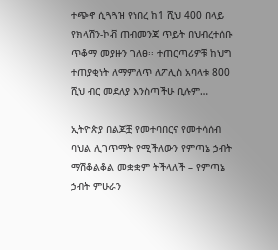ተጭኖ ሲጓጓዝ የነበረ ከ1 ሺህ 400 በላይ የክላሽን-ኮቭ ጠብመንጃ ጥይት በህብረተሰቡ ጥቆማ መያዙን ገለፀ፡፡ ተጠርጣሪዎቹ ከህግ ተጠያቂነት ለማምለጥ ለፖሊስ አባላቱ 800 ሺህ ብር መደለያ እንስጣችሁ ቢሉም…

ኢትዮጵያ በልጆቿ የመተባበርና የመተሳሰብ ባህል ሊገጥማት የሚችለውን የምጣኔ ኃብት ማሽቆልቆል መቋቋም ትችላለች – የምጣኔ ኃብት ምሁራን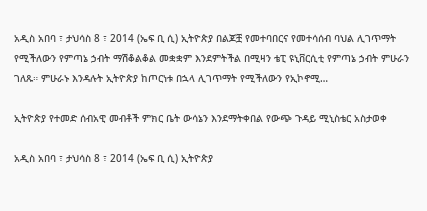አዲስ አበባ ፣ ታህሳስ 8 ፣ 2014 (ኤፍ ቢ ሲ) ኢትዮጵያ በልጆቿ የመተባበርና የመተሳሰብ ባህል ሊገጥማት የሚችለውን የምጣኔ ኃብት ማሽቆልቆል መቋቋም እንደምትችል በሚዛን ቴፒ ዩኒቨርሲቲ የምጣኔ ኃብት ምሁራን ገለጹ። ምሁራኑ እንዳሉት ኢትዮጵያ ከጦርነቱ በኋላ ሊገጥማት የሚችለውን የኢኮኖሚ…

ኢትዮጵያ የተመድ ሰብአዊ መብቶች ምክር ቤት ውሳኔን እንደማትቀበል የውጭ ጉዳይ ሚኒስቴር አስታወቀ

አዲስ አበባ ፣ ታህሳስ 8 ፣ 2014 (ኤፍ ቢ ሲ) ኢትዮጵያ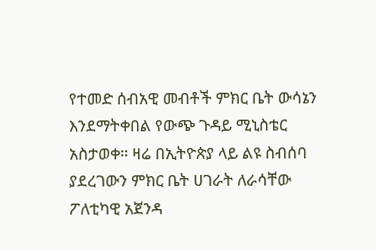የተመድ ሰብአዊ መብቶች ምክር ቤት ውሳኔን እንደማትቀበል የውጭ ጉዳይ ሚኒስቴር አስታወቀ። ዛሬ በኢትዮጵያ ላይ ልዩ ስብሰባ ያደረገውን ምክር ቤት ሀገራት ለራሳቸው ፖለቲካዊ አጀንዳ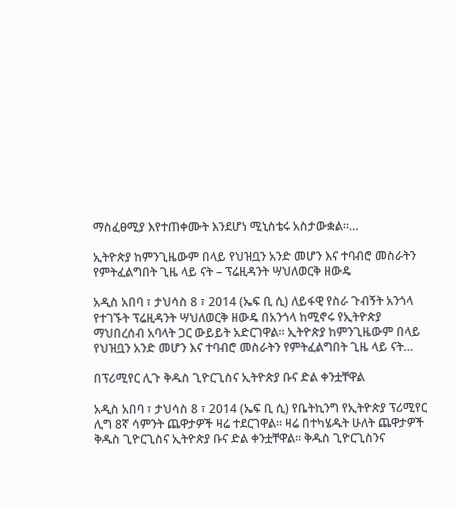ማስፈፀሚያ እየተጠቀሙት እንደሆነ ሚኒስቴሩ አስታውቋል።…

ኢትዮጵያ ከምንጊዜውም በላይ የህዝቧን አንድ መሆን እና ተባብሮ መስራትን የምትፈልግበት ጊዜ ላይ ናት – ፕሬዚዳንት ሣህለወርቅ ዘውዴ

አዲስ አበባ ፣ ታህሳስ 8 ፣ 2014 (ኤፍ ቢ ሲ) ለይፋዊ የስራ ጉብኝት አንጎላ የተገኙት ፕሬዚዳንት ሣህለወርቅ ዘውዴ በአንጎላ ከሚኖሩ የኢትዮጵያ ማህበረሰብ አባላት ጋር ውይይት አድርገዋል፡፡ ኢትዮጵያ ከምንጊዜውም በላይ የህዝቧን አንድ መሆን እና ተባብሮ መስራትን የምትፈልግበት ጊዜ ላይ ናት…

በፕሪሚየር ሊጉ ቅዱስ ጊዮርጊስና ኢትዮጵያ ቡና ድል ቀንቷቸዋል

አዲስ አበባ ፣ ታህሳስ 8 ፣ 2014 (ኤፍ ቢ ሲ) የቤትኪንግ የኢትዮጵያ ፕሪሚየር ሊግ 8ኛ ሳምንት ጨዋታዎች ዛሬ ተደርገዋል። ዛሬ በተካሄዱት ሁለት ጨዋታዎች ቅዱስ ጊዮርጊስና ኢትዮጵያ ቡና ድል ቀንቷቸዋል፡፡ ቅዱስ ጊዮርጊስንና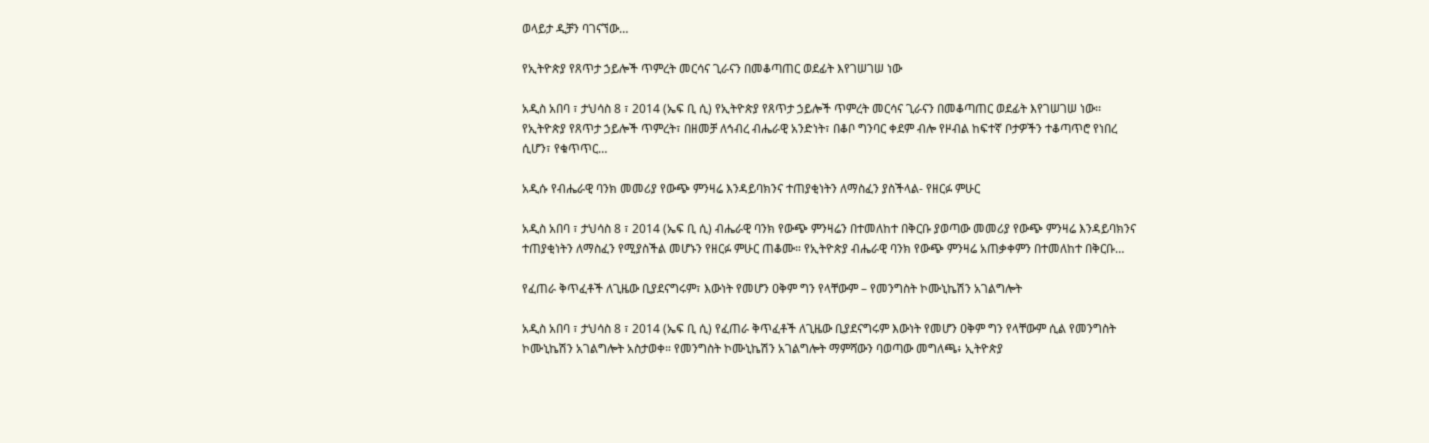ወላይታ ዲቻን ባገናኘው…

የኢትዮጵያ የጸጥታ ኃይሎች ጥምረት መርሳና ጊራናን በመቆጣጠር ወደፊት እየገሠገሠ ነው

አዲስ አበባ ፣ ታህሳስ 8 ፣ 2014 (ኤፍ ቢ ሲ) የኢትዮጵያ የጸጥታ ኃይሎች ጥምረት መርሳና ጊራናን በመቆጣጠር ወደፊት እየገሠገሠ ነው፡፡ የኢትዮጵያ የጸጥታ ኃይሎች ጥምረት፣ በዘመቻ ለኅብረ ብሔራዊ አንድነት፣ በቆቦ ግንባር ቀደም ብሎ የዞብል ከፍተኛ ቦታዎችን ተቆጣጥሮ የነበረ ሲሆን፣ የቁጥጥር…

አዲሱ የብሔራዊ ባንክ መመሪያ የውጭ ምንዛሬ እንዳይባክንና ተጠያቂነትን ለማስፈን ያስችላል- የዘርፉ ምሁር

አዲስ አበባ ፣ ታህሳስ 8 ፣ 2014 (ኤፍ ቢ ሲ) ብሔራዊ ባንክ የውጭ ምንዛሬን በተመለከተ በቅርቡ ያወጣው መመሪያ የውጭ ምንዛሬ እንዳይባክንና ተጠያቂነትን ለማስፈን የሚያስችል መሆኑን የዘርፉ ምሁር ጠቆሙ። የኢትዮጵያ ብሔራዊ ባንክ የውጭ ምንዛሬ አጠቃቀምን በተመለከተ በቅርቡ…

የፈጠራ ቅጥፈቶች ለጊዜው ቢያደናግሩም፣ እውነት የመሆን ዐቅም ግን የላቸውም – የመንግስት ኮሙኒኬሽን አገልግሎት

አዲስ አበባ ፣ ታህሳስ 8 ፣ 2014 (ኤፍ ቢ ሲ) የፈጠራ ቅጥፈቶች ለጊዜው ቢያደናግሩም እውነት የመሆን ዐቅም ግን የላቸውም ሲል የመንግስት ኮሙኒኬሽን አገልግሎት አስታወቀ። የመንግስት ኮሙኒኬሽን አገልግሎት ማምሻውን ባወጣው መግለጫ፥ ኢትዮጵያ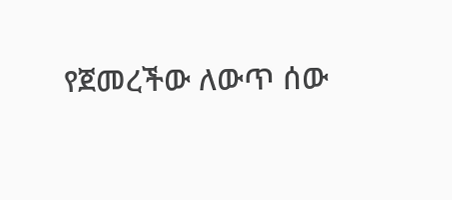የጀመረችው ለውጥ ሰው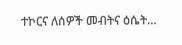ተኮርና ለሰዎች መብትና ዕሴት…